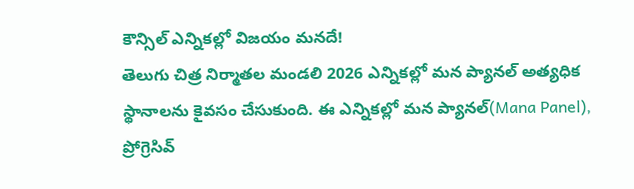కౌన్సిల్ ఎన్నికల్లో విజయం మనదే!
తెలుగు చిత్ర నిర్మాతల మండలి 2026 ఎన్నికల్లో మన ప్యానల్ అత్యధిక స్థానాలను కైవసం చేసుకుంది. ఈ ఎన్నికల్లో మన ప్యానల్(Mana Panel), ప్రోగ్రెసివ్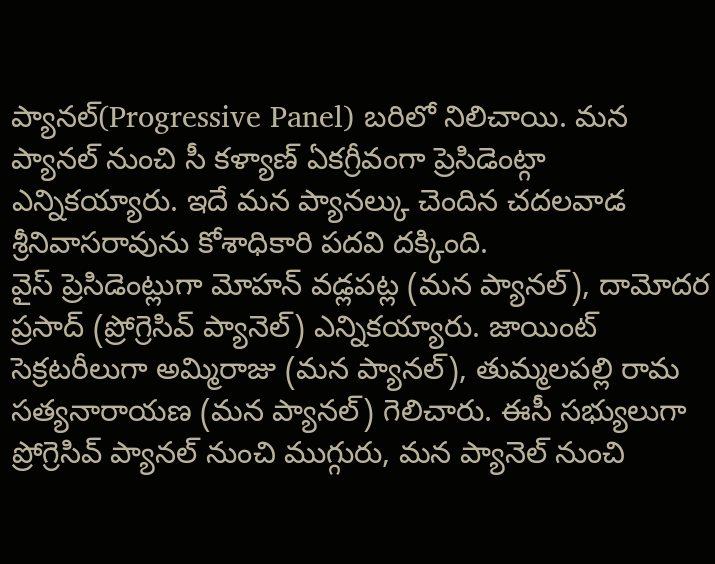ప్యానల్(Progressive Panel) బరిలో నిలిచాయి. మన ప్యానల్ నుంచి సీ కళ్యాణ్ ఏకగ్రీవంగా ప్రెసిడెంట్గా ఎన్నికయ్యారు. ఇదే మన ప్యానల్కు చెందిన చదలవాడ శ్రీనివాసరావును కోశాధికారి పదవి దక్కింది.
వైస్ ప్రెసిడెంట్లుగా మోహన్ వడ్లపట్ల (మన ప్యానల్), దామోదర ప్రసాద్ (ప్రోగ్రెసివ్ ప్యానెల్) ఎన్నికయ్యారు. జాయింట్ సెక్రటరీలుగా అమ్మిరాజు (మన ప్యానల్), తుమ్మలపల్లి రామ సత్యనారాయణ (మన ప్యానల్) గెలిచారు. ఈసీ సభ్యులుగా ప్రోగ్రెసివ్ ప్యానల్ నుంచి ముగ్గురు, మన ప్యానెల్ నుంచి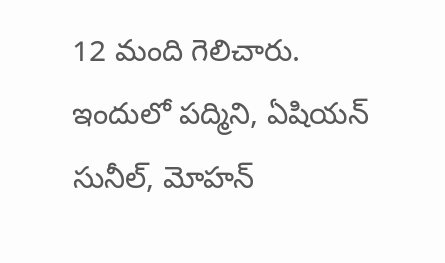12 మంది గెలిచారు. ఇందులో పద్మిని, ఏషియన్ సునీల్, మోహన్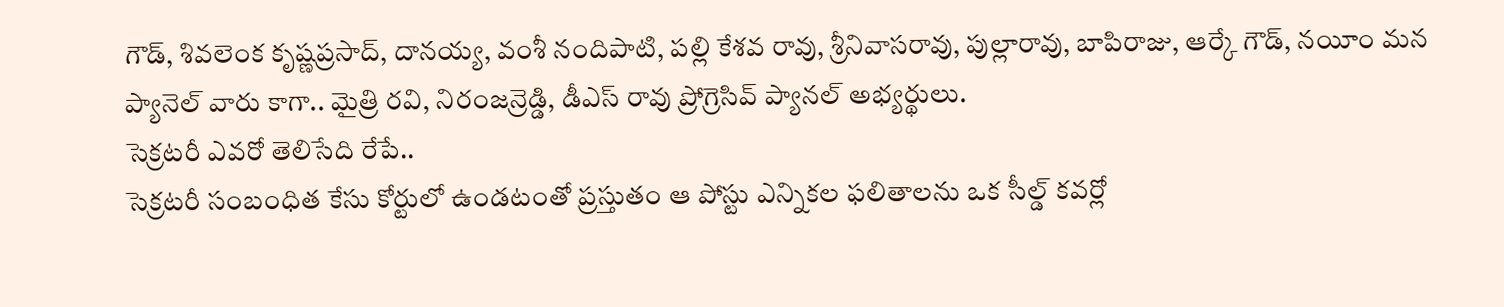గౌడ్, శివలెంక కృష్ణప్రసాద్, దానయ్య, వంశీ నందిపాటి, పల్లి కేశవ రావు, శ్రీనివాసరావు, పుల్లారావు, బాపిరాజు, ఆర్కే గౌడ్, నయీం మన ప్యానెల్ వారు కాగా.. మైత్రి రవి, నిరంజన్రెడ్డి, డీఎస్ రావు ప్రోగ్రెసివ్ ప్యానల్ అభ్యర్థులు.
సెక్రటరీ ఎవరో తెలిసేది రేపే..
సెక్రటరీ సంబంధిత కేసు కోర్టులో ఉండటంతో ప్రస్తుతం ఆ పోస్టు ఎన్నికల ఫలితాలను ఒక సీల్డ్ కవర్లో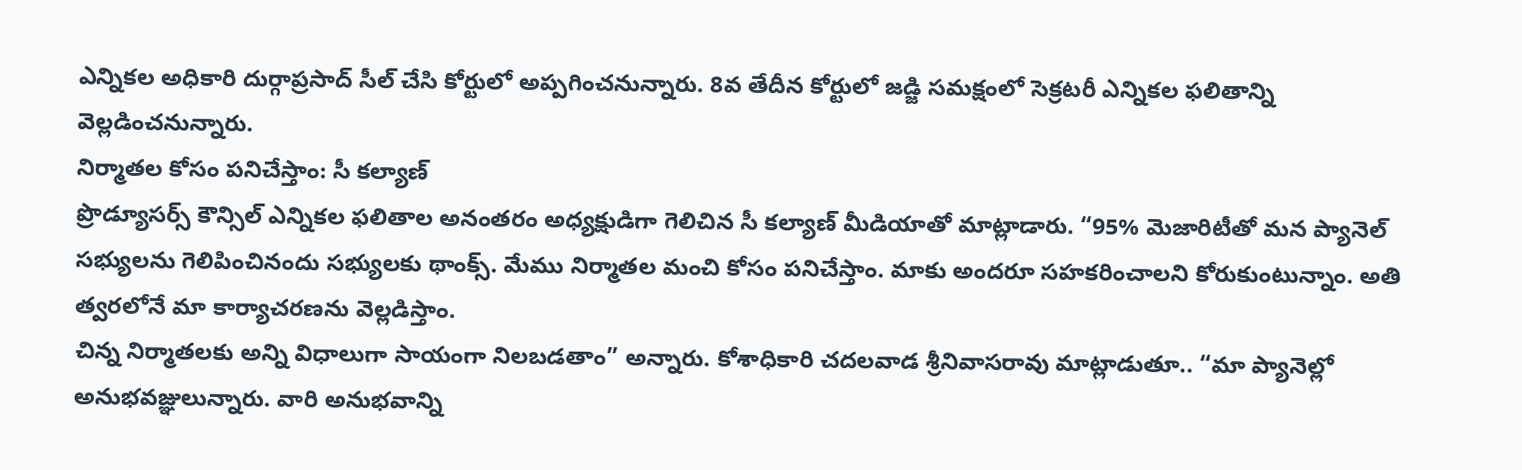ఎన్నికల అధికారి దుర్గాప్రసాద్ సీల్ చేసి కోర్టులో అప్పగించనున్నారు. 8వ తేదీన కోర్టులో జడ్జి సమక్షంలో సెక్రటరీ ఎన్నికల ఫలితాన్ని వెల్లడించనున్నారు.
నిర్మాతల కోసం పనిచేస్తాం: సీ కల్యాణ్
ప్రొడ్యూసర్స్ కౌన్సిల్ ఎన్నికల ఫలితాల అనంతరం అధ్యక్షుడిగా గెలిచిన సీ కల్యాణ్ మీడియాతో మాట్లాడారు. “95% మెజారిటీతో మన ప్యానెల్ సభ్యులను గెలిపించినందు సభ్యులకు థాంక్స్. మేము నిర్మాతల మంచి కోసం పనిచేస్తాం. మాకు అందరూ సహకరించాలని కోరుకుంటున్నాం. అతి త్వరలోనే మా కార్యాచరణను వెల్లడిస్తాం.
చిన్న నిర్మాతలకు అన్ని విధాలుగా సాయంగా నిలబడతాం” అన్నారు. కోశాధికారి చదలవాడ శ్రీనివాసరావు మాట్లాడుతూ.. “మా ప్యానెల్లో అనుభవజ్ఞులున్నారు. వారి అనుభవాన్ని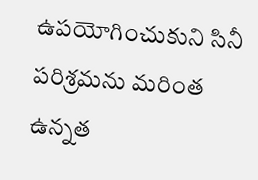ఉపయోగించుకుని సినీ పరిశ్రమను మరింత ఉన్నత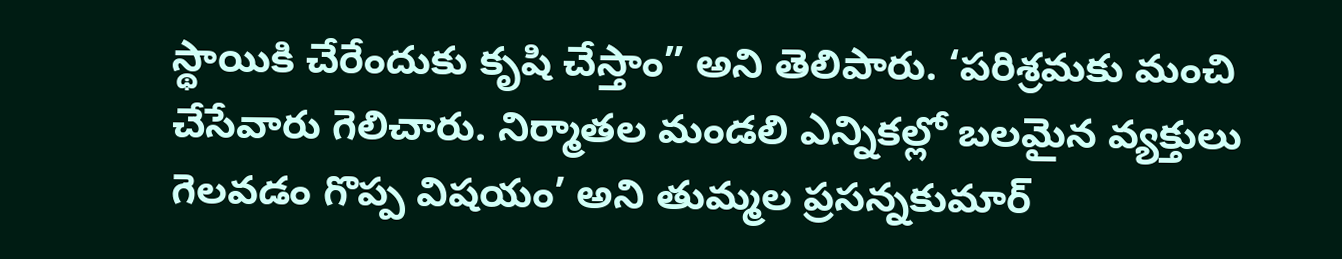స్థాయికి చేరేందుకు కృషి చేస్తాం” అని తెలిపారు. ‘పరిశ్రమకు మంచి చేసేవారు గెలిచారు. నిర్మాతల మండలి ఎన్నికల్లో బలమైన వ్యక్తులు గెలవడం గొప్ప విషయం’ అని తుమ్మల ప్రసన్నకుమార్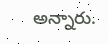అన్నారు.